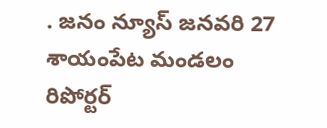. జనం న్యూస్ జనవరి 27 శాయంపేట మండలం రిపోర్టర్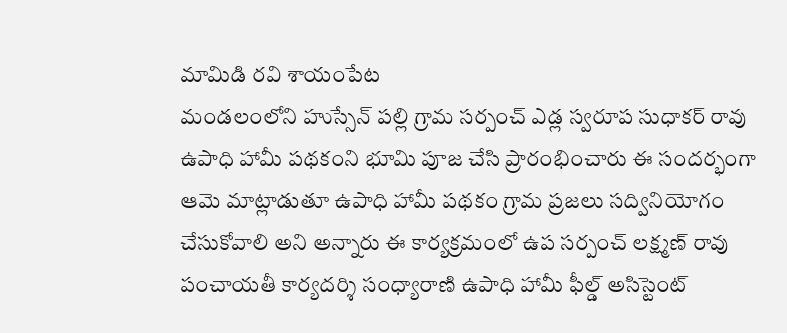మామిడి రవి శాయంపేట
మండలంలోని హుస్సేన్ పల్లి గ్రామ సర్పంచ్ ఎడ్ల స్వరూప సుధాకర్ రావు ఉపాధి హామీ పథకంని భూమి పూజ చేసి ప్రారంభించారు ఈ సందర్భంగా ఆమె మాట్లాడుతూ ఉపాధి హామీ పథకం గ్రామ ప్రజలు సద్వినియోగం చేసుకోవాలి అని అన్నారు ఈ కార్యక్రమంలో ఉప సర్పంచ్ లక్ష్మణ్ రావు పంచాయతీ కార్యదర్శి సంధ్యారాణి ఉపాధి హామీ ఫీల్డ్ అసిస్టెంట్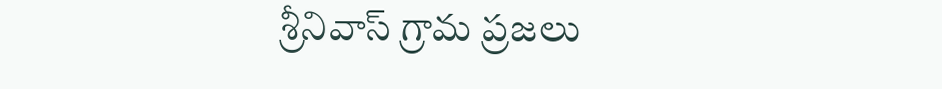శ్రీనివాస్ గ్రామ ప్రజలు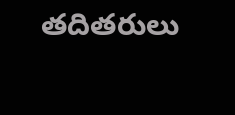తదితరులు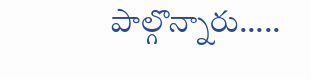పాల్గొన్నారు…..